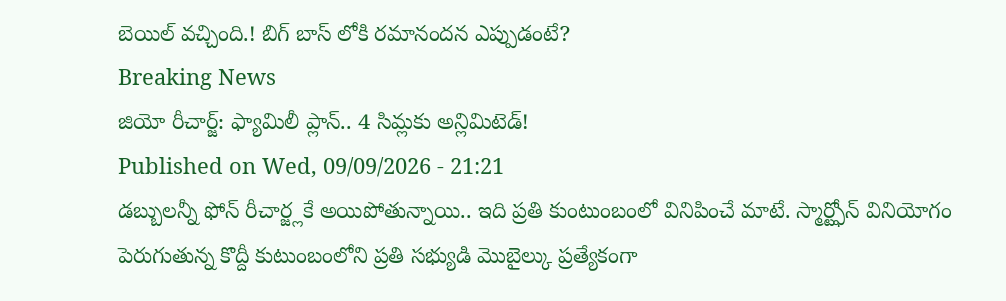బెయిల్ వచ్చింది.! బిగ్ బాస్ లోకి రమానందన ఎప్పుడంటే?
Breaking News
జియో రీచార్జ్: ఫ్యామిలీ ప్లాన్.. 4 సిమ్లకు అన్లిమిటెడ్!
Published on Wed, 09/09/2026 - 21:21
డబ్బులన్నీ ఫోన్ రీచార్జ్లకే అయిపోతున్నాయి.. ఇది ప్రతి కుంటుంబంలో వినిపించే మాటే. స్మార్ట్ఫోన్ వినియోగం పెరుగుతున్న కొద్దీ కుటుంబంలోని ప్రతి సభ్యుడి మొబైల్కు ప్రత్యేకంగా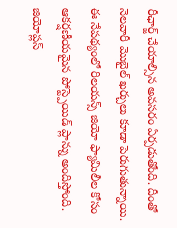రీఛార్జ్ చేయాల్సిన అవసరం ఏర్పడుతోంది. దీంతో నెలవారీ మొబైల్ ఖర్చులు కూడా పెరుగుతున్నాయి. ఈ నేపథ్యంలో రిలయన్స్ జియో ఫ్యామిలీల కోసం ఆకర్షణీయమైన పోస్ట్పెయిడ్ ప్లాన్ను అందిస్తోంది. జియోప్లస్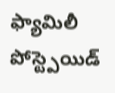ఫ్యామిలీ పోస్ట్పెయిడ్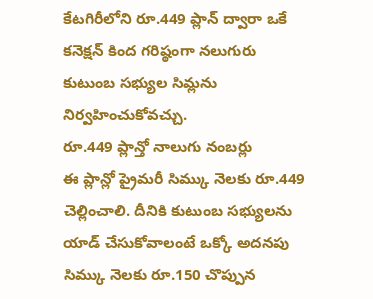కేటగిరీలోని రూ.449 ప్లాన్ ద్వారా ఒకే కనెక్షన్ కింద గరిష్ఠంగా నలుగురు కుటుంబ సభ్యుల సిమ్లను నిర్వహించుకోవచ్చు.
రూ.449 ప్లాన్తో నాలుగు నంబర్లు
ఈ ప్లాన్లో ప్రైమరీ సిమ్కు నెలకు రూ.449 చెల్లించాలి. దీనికి కుటుంబ సభ్యులను యాడ్ చేసుకోవాలంటే ఒక్కో అదనపు సిమ్కు నెలకు రూ.150 చొప్పున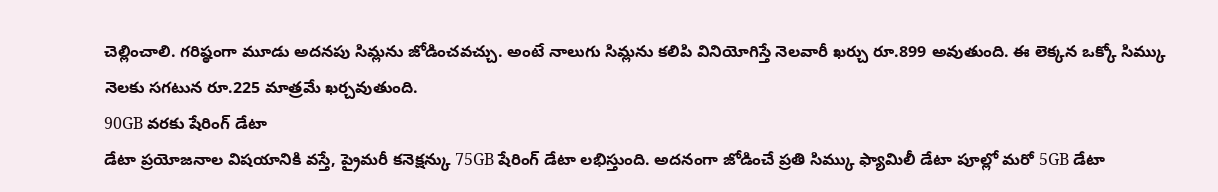చెల్లించాలి. గరిష్ఠంగా మూడు అదనపు సిమ్లను జోడించవచ్చు. అంటే నాలుగు సిమ్లను కలిపి వినియోగిస్తే నెలవారీ ఖర్చు రూ.899 అవుతుంది. ఈ లెక్కన ఒక్కో సిమ్కు నెలకు సగటున రూ.225 మాత్రమే ఖర్చవుతుంది.
90GB వరకు షేరింగ్ డేటా
డేటా ప్రయోజనాల విషయానికి వస్తే, ప్రైమరీ కనెక్షన్కు 75GB షేరింగ్ డేటా లభిస్తుంది. అదనంగా జోడించే ప్రతి సిమ్కు ఫ్యామిలీ డేటా పూల్లో మరో 5GB డేటా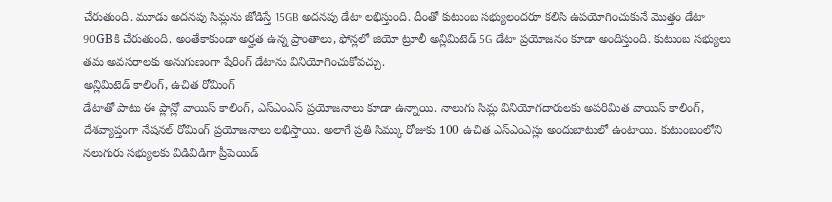చేరుతుంది. మూడు అదనపు సిమ్లను జోడిస్తే 15GB అదనపు డేటా లభిస్తుంది. దీంతో కుటుంబ సభ్యులందరూ కలిసి ఉపయోగించుకునే మొత్తం డేటా 90GBకి చేరుతుంది. అంతేకాకుండా అర్హత ఉన్న ప్రాంతాలు, ఫోన్లలో జియో ట్రూలీ అన్లిమిటెడ్ 5G డేటా ప్రయోజనం కూడా అందిస్తుంది. కుటుంబ సభ్యులు తమ అవసరాలకు అనుగుణంగా షేరింగ్ డేటాను వినియోగించుకోవచ్చు.
అన్లిమిటెడ్ కాలింగ్, ఉచిత రోమింగ్
డేటాతో పాటు ఈ ప్లాన్లో వాయిస్ కాలింగ్, ఎస్ఎంఎస్ ప్రయోజనాలు కూడా ఉన్నాయి. నాలుగు సిమ్ల వినియోగదారులకు అపరిమిత వాయిస్ కాలింగ్, దేశవ్యాప్తంగా నేషనల్ రోమింగ్ ప్రయోజనాలు లభిస్తాయి. అలాగే ప్రతి సిమ్కు రోజుకు 100 ఉచిత ఎస్ఎంఎస్లు అందుబాటులో ఉంటాయి. కుటుంబంలోని నలుగురు సభ్యులకు విడివిడిగా ప్రీపెయిడ్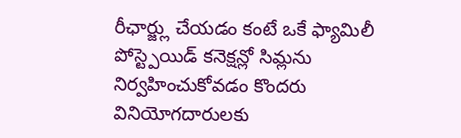రీఛార్జ్లు చేయడం కంటే ఒకే ఫ్యామిలీ పోస్ట్పెయిడ్ కనెక్షన్లో సిమ్లను నిర్వహించుకోవడం కొందరు వినియోగదారులకు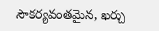సౌకర్యవంతమైన, ఖర్చు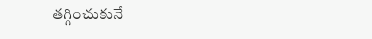తగ్గించుకునే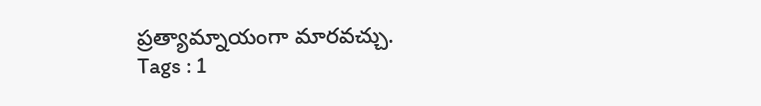ప్రత్యామ్నాయంగా మారవచ్చు.
Tags : 1